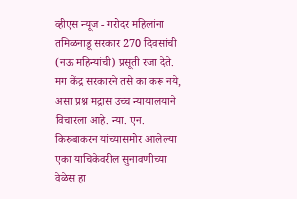व्हीएस न्यूज - गरोदर महिलांना तमिळनाडू सरकार 270 दिवसांची (नऊ महिन्यांची) प्रसूती रजा देते. मग केंद्र सरकारने तसे का करू नये, असा प्रश्न मद्रास उच्च न्यायालयाने विचारला आहे. न्या. एन. किरुबाकरन यांच्यासमोर आलेल्या एका याचिकेवरील सुनावणीच्या वेळेस हा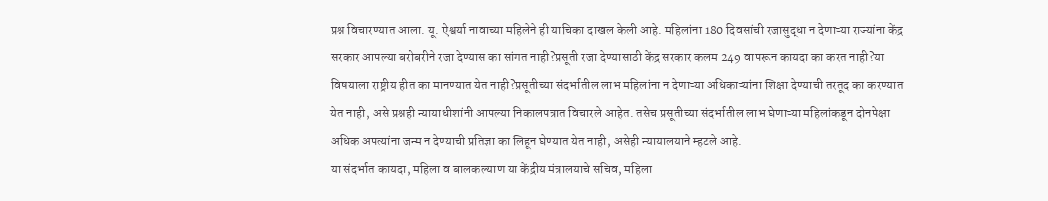प्रश्न विचारण्यात आला. यू. ऐश्वर्या नावाच्या महिलेने ही याचिका दाखल केली आहे. महिलांना 180 दिवसांची रजासुद्धा न देणाऱ्या राज्यांना केंद्र सरकार आपल्या बरोबरीने रजा देण्यास का सांगत नाही?प्रसूती रजा देण्यासाठी केंद्र सरकार कलम 249 वापरून कायदा का करत नाही?या विषयाला राष्ट्रीय हीत का मानण्यात येत नाही?प्रसूतीच्या संदर्भातील लाभ महिलांना न देणाऱ्या अधिकाऱ्यांना शिक्षा देण्याची तरतूद का करण्यात येत नाही, असे प्रश्नही न्यायाधीशांनी आपल्या निकालपत्रात विचारले आहेत. तसेच प्रसूतीच्या संदर्भातील लाभ घेणाऱ्या महिलांकडून दोनपेक्षा अधिक अपत्यांना जन्म न देण्याची प्रतिज्ञा का लिहून घेण्यात येत नाही, असेही न्यायालयाने म्हटले आहे.
या संदर्भात कायदा, महिला व बालकल्याण या केंद्रीय मंत्रालयाचे सचिव, महिला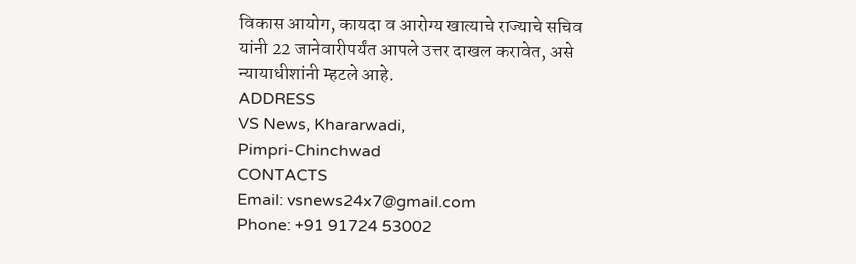विकास आयोग, कायदा व आरोग्य खात्याचे राज्याचे सचिव यांनी 22 जानेवारीपर्यंत आपले उत्तर दाखल करावेत, असे न्यायाधीशांनी म्हटले आहे.
ADDRESS
VS News, Khararwadi,
Pimpri-Chinchwad
CONTACTS
Email: vsnews24x7@gmail.com
Phone: +91 91724 53002